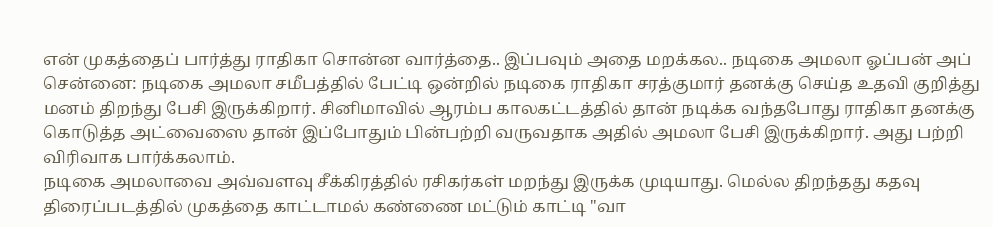என் முகத்தைப் பார்த்து ராதிகா சொன்ன வார்த்தை.. இப்பவும் அதை மறக்கல.. நடிகை அமலா ஓப்பன் அப்
சென்னை: நடிகை அமலா சமீபத்தில் பேட்டி ஒன்றில் நடிகை ராதிகா சரத்குமார் தனக்கு செய்த உதவி குறித்து மனம் திறந்து பேசி இருக்கிறார். சினிமாவில் ஆரம்ப காலகட்டத்தில் தான் நடிக்க வந்தபோது ராதிகா தனக்கு கொடுத்த அட்வைஸை தான் இப்போதும் பின்பற்றி வருவதாக அதில் அமலா பேசி இருக்கிறார். அது பற்றி விரிவாக பார்க்கலாம்.
நடிகை அமலாவை அவ்வளவு சீக்கிரத்தில் ரசிகர்கள் மறந்து இருக்க முடியாது. மெல்ல திறந்தது கதவு திரைப்படத்தில் முகத்தை காட்டாமல் கண்ணை மட்டும் காட்டி "வா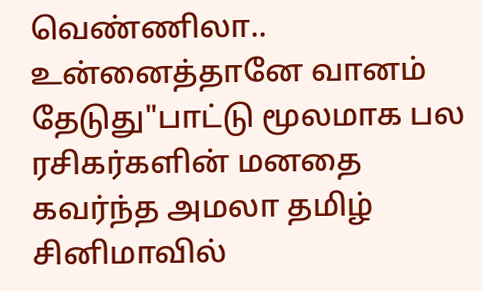வெண்ணிலா.. உன்னைத்தானே வானம் தேடுது"பாட்டு மூலமாக பல ரசிகர்களின் மனதை கவர்ந்த அமலா தமிழ் சினிமாவில்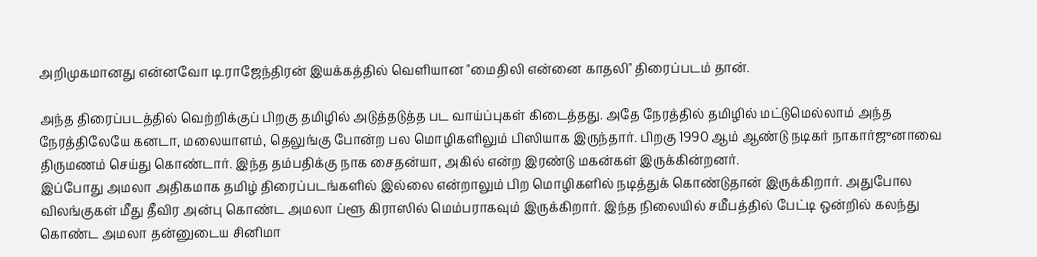அறிமுகமானது என்னவோ டி.ராஜேந்திரன் இயக்கத்தில் வெளியான "மைதிலி என்னை காதலி" திரைப்படம் தான்.

அந்த திரைப்படத்தில் வெற்றிக்குப் பிறகு தமிழில் அடுத்தடுத்த பட வாய்ப்புகள் கிடைத்தது. அதே நேரத்தில் தமிழில் மட்டுமெல்லாம் அந்த நேரத்திலேயே கனடா, மலையாளம், தெலுங்கு போன்ற பல மொழிகளிலும் பிஸியாக இருந்தார். பிறகு 1990 ஆம் ஆண்டு நடிகர் நாகார்ஜுனாவை திருமணம் செய்து கொண்டார். இந்த தம்பதிக்கு நாக சைதன்யா, அகில் என்ற இரண்டு மகன்கள் இருக்கின்றனர்.
இப்போது அமலா அதிகமாக தமிழ் திரைப்படங்களில் இல்லை என்றாலும் பிற மொழிகளில் நடித்துக் கொண்டுதான் இருக்கிறார். அதுபோல விலங்குகள் மீது தீவிர அன்பு கொண்ட அமலா ப்ளூ கிராஸில் மெம்பராகவும் இருக்கிறார். இந்த நிலையில் சமீபத்தில் பேட்டி ஒன்றில் கலந்து கொண்ட அமலா தன்னுடைய சினிமா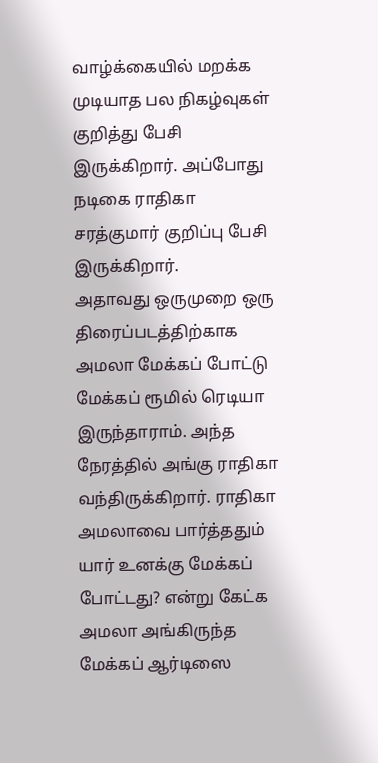வாழ்க்கையில் மறக்க முடியாத பல நிகழ்வுகள் குறித்து பேசி இருக்கிறார். அப்போது நடிகை ராதிகா சரத்குமார் குறிப்பு பேசி இருக்கிறார்.
அதாவது ஒருமுறை ஒரு திரைப்படத்திற்காக அமலா மேக்கப் போட்டு மேக்கப் ரூமில் ரெடியா இருந்தாராம். அந்த நேரத்தில் அங்கு ராதிகா வந்திருக்கிறார். ராதிகா அமலாவை பார்த்ததும் யார் உனக்கு மேக்கப் போட்டது? என்று கேட்க அமலா அங்கிருந்த மேக்கப் ஆர்டிஸை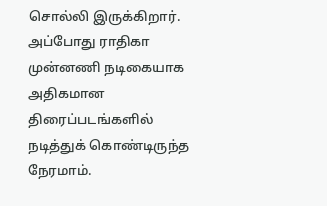சொல்லி இருக்கிறார். அப்போது ராதிகா முன்னணி நடிகையாக அதிகமான திரைப்படங்களில் நடித்துக் கொண்டிருந்த நேரமாம்.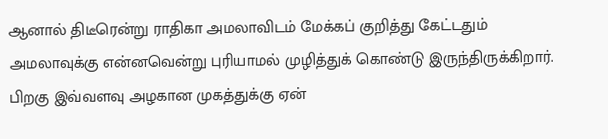ஆனால் திடீரென்று ராதிகா அமலாவிடம் மேக்கப் குறித்து கேட்டதும் அமலாவுக்கு என்னவென்று புரியாமல் முழித்துக் கொண்டு இருந்திருக்கிறார். பிறகு இவ்வளவு அழகான முகத்துக்கு ஏன்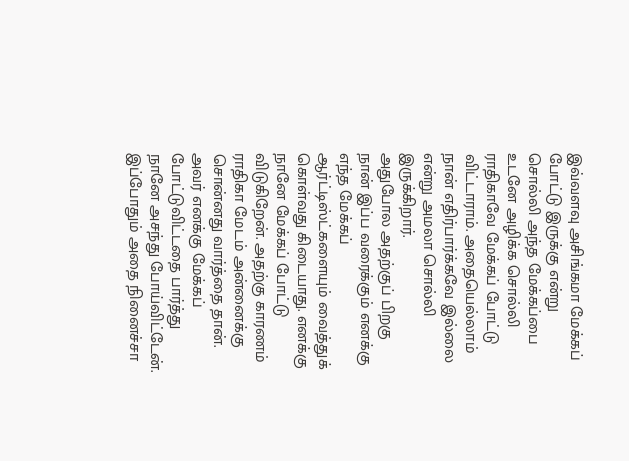இவ்வளவு அசிங்கமா மேக்கப் போட்டு இருக்கு என்று சொல்லி அந்த மேக்கப்பை உடனே அழிக்க சொல்லி ராதிகாவே மேக்கப் போட்டு விட்டாராம். அதையெல்லாம் நான் எதிர்பார்க்கவே இல்லை என்று அமலா சொல்லி இருக்கிறார்.
அதுபோல அதற்குப் பிறகு நான் இப்ப வரைக்கும் எனக்கு எந்த மேக்கப் ஆர்ட்டிஸ்ட்களையும் வைத்துக் கொள்வது கிடையாது. எனக்கு நானே மேக்கப் போட்டு விடுகிறேன். அதற்கு காரணம் ராதிகா மேடம் அன்னைக்கு சொன்னது வார்த்தை தான். அவர் எனக்கு மேக்கப் போட்டுவிட்டதை பார்த்து நானே அசந்து போய்விட்டேன். இப்போதும் அதை நினைச்சா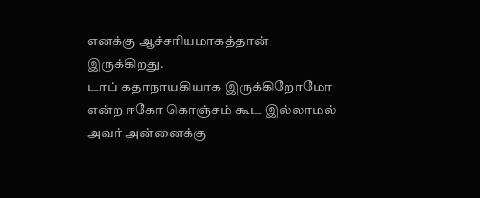எனக்கு ஆச்சரியமாகத்தான் இருக்கிறது.
டாப் கதாநாயகியாக இருக்கிறோமோ என்ற ஈகோ கொஞ்சம் கூட இல்லாமல் அவர் அன்னைக்கு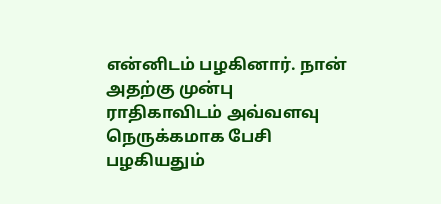என்னிடம் பழகினார். நான் அதற்கு முன்பு ராதிகாவிடம் அவ்வளவு நெருக்கமாக பேசி பழகியதும்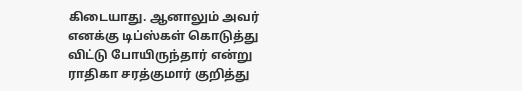கிடையாது. ஆனாலும் அவர் எனக்கு டிப்ஸ்கள் கொடுத்து விட்டு போயிருந்தார் என்று ராதிகா சரத்குமார் குறித்து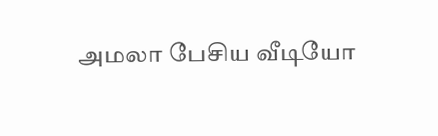அமலா பேசிய வீடியோ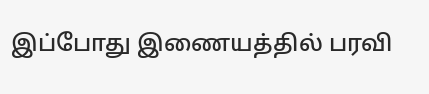இப்போது இணையத்தில் பரவி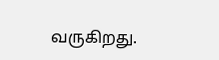வருகிறது.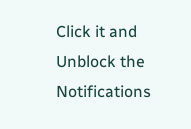Click it and Unblock the Notifications